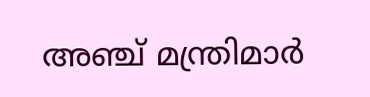അഞ്ച് മന്ത്രിമാർ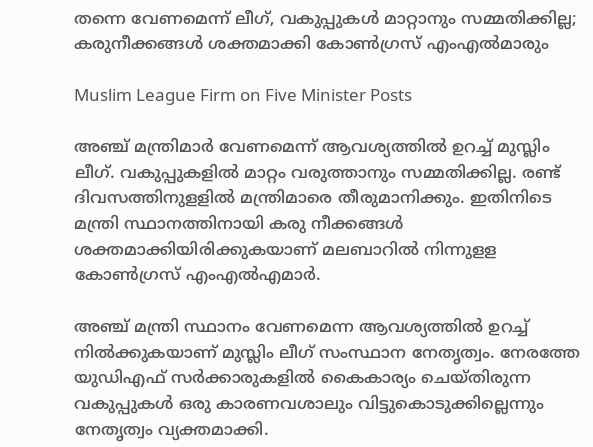തന്നെ വേണമെന്ന് ലീഗ്, വകുപ്പുകൾ മാറ്റാനും സമ്മതിക്കില്ല; കരുനീക്കങ്ങൾ ശക്തമാക്കി കോൺഗ്രസ് എംഎൽമാരും

Muslim League Firm on Five Minister Posts

അഞ്ച് മന്ത്രിമാർ വേണമെന്ന് ആവശ്യത്തിൽ ഉറച്ച് മുസ്ലിം ലീഗ്. വകുപ്പുകളിൽ മാറ്റം വരുത്താനും സമ്മതിക്കില്ല. രണ്ട് ദിവസത്തിനുളളിൽ മന്ത്രിമാരെ തീരുമാനിക്കും. ഇതിനിടെ മന്ത്രി സ്ഥാനത്തിനായി കരു നീക്കങ്ങൾ ശക്തമാക്കിയിരിക്കുകയാണ് മലബാറിൽ നിന്നുളള കോൺഗ്രസ് എംഎൽഎമാർ.

അഞ്ച് മന്ത്രി സ്ഥാനം വേണമെന്ന ആവശ്യത്തിൽ ഉറച്ച് നിൽക്കുകയാണ് മുസ്ലിം ലീഗ് സംസ്ഥാന നേതൃത്വം. നേരത്തേ യുഡിഎഫ് സർക്കാരുകളിൽ കൈകാര്യം ചെയ്തിരുന്ന വകുപ്പുകൾ ഒരു കാരണവശാലും വിട്ടുകൊടുക്കില്ലെന്നും നേതൃത്വം വ്യക്തമാക്കി.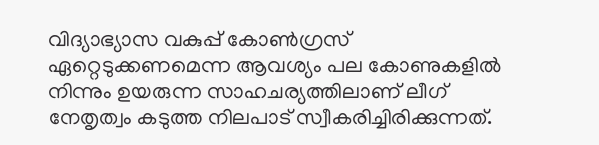വിദ്യാഭ്യാസ വകുപ്പ് കോൺഗ്രസ് ഏറ്റെടുക്കണമെന്ന ആവശ്യം പല കോണുകളിൽ നിന്നും ഉയരുന്ന സാഹചര്യത്തിലാണ് ലീഗ് നേതൃത്വം കടുത്ത നിലപാട് സ്വീകരിച്ചിരിക്കുന്നത്.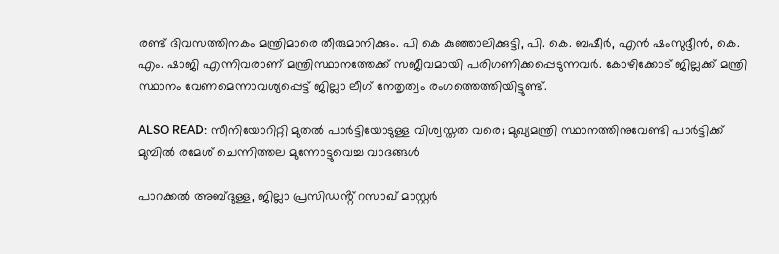രണ്ട് ദിവസത്തിനകം മന്ത്രിമാരെ തീരുമാനിക്കും. പി കെ കുഞ്ഞാലിക്കുട്ടി, പി. കെ. ബഷീർ, എൻ ഷംസുദ്ദീൻ, കെ. എം. ഷാജി എന്നിവരാണ് മന്ത്രിസ്ഥാനത്തേക്ക് സജീവമായി പരിഗണിക്കപ്പെടുന്നവർ. കോഴിക്കോട് ജില്ലക്ക് മന്ത്രി സ്ഥാനം വേണമെന്നാവശ്യപ്പെട്ട് ജില്ലാ ലീഗ് നേതൃത്വം രംഗത്തെത്തിയിട്ടുണ്ട്.

ALSO READ: സീനിയോറിറ്റി മുതല്‍ പാര്‍ട്ടിയോടുള്ള വിശ്വസ്തത വരെ; മുഖ്യമന്ത്രി സ്ഥാനത്തിനുവേണ്ടി പാര്‍ട്ടിക്ക് മുമ്പില്‍ രമേശ് ചെന്നിത്തല മുന്നോട്ടുവെച്ച വാദങ്ങള്‍

പാറക്കൽ അബ്‌ദുള്ള, ജില്ലാ പ്രസിഡൻ്റ് റസാഖ് മാസ്റ്റർ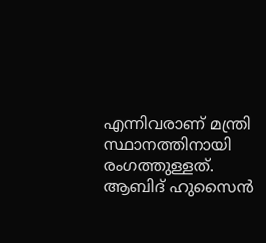എന്നിവരാണ് മന്ത്രി സ്ഥാനത്തിനായി രംഗത്തുള്ളത്. ആബിദ് ഹുസൈൻ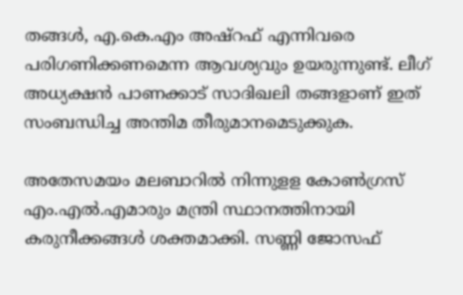തങ്ങൾ, എ.കെ.എം അഷ്‌റഫ് എന്നിവരെ പരിഗണിക്കണമെന്ന ആവശ്യവും ഉയരുന്നുണ്ട്. ലീഗ് അധ്യക്ഷൻ പാണക്കാട് സാദിഖലി തങ്ങളാണ് ഇത് സംബന്ധിച്ച അന്തിമ തീരുമാനമെടുക്കുക.

അതേസമയം മലബാറിൽ നിന്നുളള കോൺഗ്രസ് എം.എൽ.എമാരും മന്ത്രി സ്ഥാനത്തിനായി കരുനീക്കങ്ങൾ ശക്തമാക്കി. സണ്ണി ജോസഫ്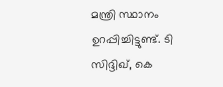മന്ത്രി സ്ഥാനം ഉറപ്പിച്ചിട്ടുണ്ട്. ടി സിദ്ദിഖ്, കെ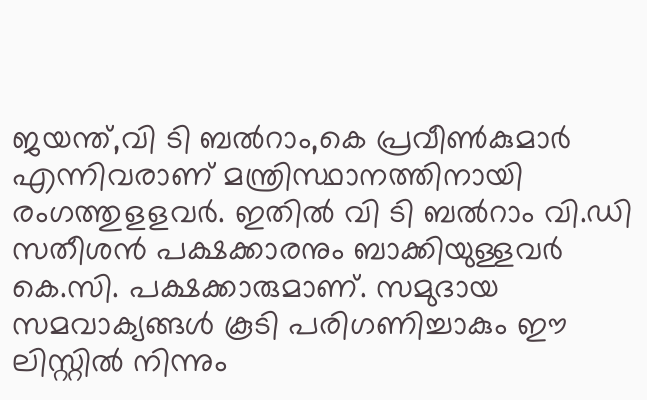ജയന്ത്,വി ടി ബൽറാം,കെ പ്രവീൺകുമാർ എന്നിവരാണ് മന്ത്രിസ്ഥാനത്തിനായി രംഗത്തുളളവർ. ഇതിൽ വി ടി ബൽറാം വി.ഡി സതീശൻ പക്ഷക്കാരനും ബാക്കിയുള്ളവർ കെ.സി. പക്ഷക്കാരുമാണ്. സമുദായ സമവാക്യങ്ങൾ കൂടി പരിഗണിച്ചാകും ഈ ലിസ്റ്റിൽ നിന്നും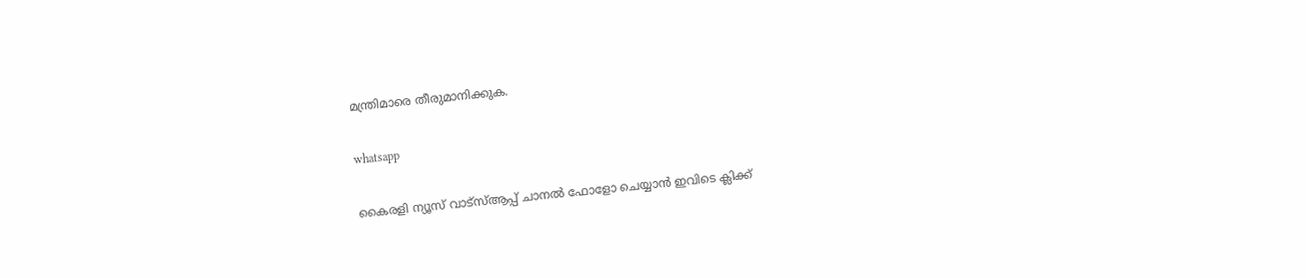മന്ത്രിമാരെ തീരുമാനിക്കുക.

whatsapp

കൈരളി ന്യൂസ് വാട്‌സ്ആപ്പ് ചാനല്‍ ഫോളോ ചെയ്യാന്‍ ഇവിടെ ക്ലിക്ക്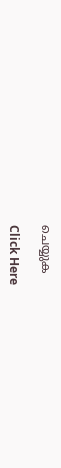ചെയ്യുക

Click Here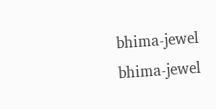bhima-jewel
bhima-jewel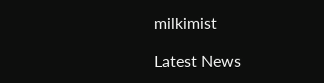milkimist

Latest News